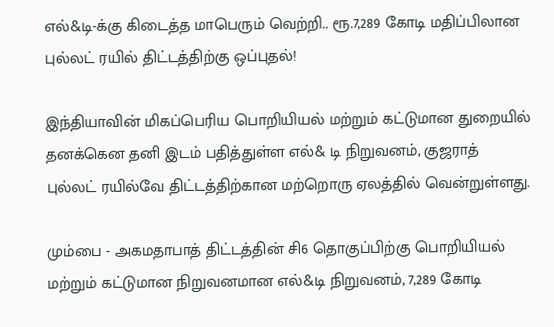எல்&டி-க்கு கிடைத்த மாபெரும் வெற்றி.. ரூ.7,289 கோடி மதிப்பிலான புல்லட் ரயில் திட்டத்திற்கு ஒப்புதல்!

இந்தியாவின் மிகப்பெரிய பொறியியல் மற்றும் கட்டுமான துறையில் தனக்கென தனி இடம் பதித்துள்ள எல்& டி நிறுவனம், குஜராத் புல்லட் ரயில்வே திட்டத்திற்கான மற்றொரு ஏலத்தில் வென்றுள்ளது.

மும்பை - அகமதாபாத் திட்டத்தின் சி6 தொகுப்பிற்கு பொறியியல் மற்றும் கட்டுமான நிறுவனமான எல்&டி நிறுவனம், 7,289 கோடி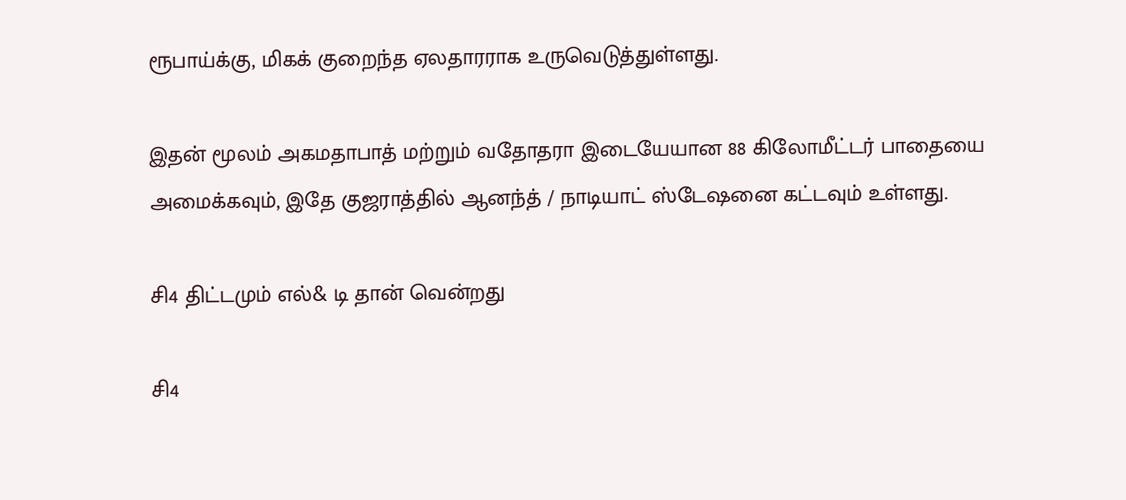ரூபாய்க்கு, மிகக் குறைந்த ஏலதாரராக உருவெடுத்துள்ளது.

இதன் மூலம் அகமதாபாத் மற்றும் வதோதரா இடையேயான 88 கிலோமீட்டர் பாதையை அமைக்கவும், இதே குஜராத்தில் ஆனந்த் / நாடியாட் ஸ்டேஷனை கட்டவும் உள்ளது.

சி4 திட்டமும் எல்& டி தான் வென்றது

சி4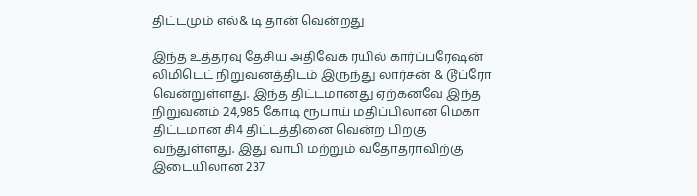திட்டமும் எல்& டி தான் வென்றது

இந்த உத்தரவு தேசிய அதிவேக ரயில் கார்ப்பரேஷன் லிமிடெட் நிறுவனத்திடம் இருந்து லார்சன் & டூப்ரோ வென்றுள்ளது. இந்த திட்டமானது ஏற்கனவே இந்த நிறுவனம் 24,985 கோடி ரூபாய் மதிப்பிலான மெகா திட்டமான சி4 திட்டத்தினை வென்ற பிறகு வந்துள்ளது. இது வாபி மற்றும் வதோதராவிற்கு இடையிலான 237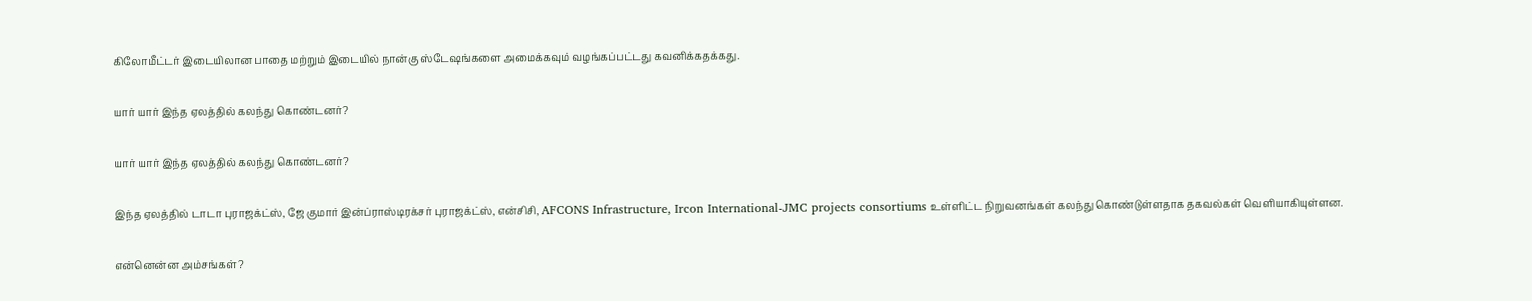கிலோமீட்டர் இடையிலான பாதை மற்றும் இடையில் நான்கு ஸ்டேஷங்களை அமைக்கவும் வழங்கப்பட்டது கவனிக்கதக்கது.

யார் யார் இந்த ஏலத்தில் கலந்து கொண்டனர்?

யார் யார் இந்த ஏலத்தில் கலந்து கொண்டனர்?

இந்த ஏலத்தில் டாடா புராஜக்ட்ஸ், ஜே குமார் இன்ப்ராஸ்டிரக்சர் புராஜக்ட்ஸ், என்சிசி, AFCONS Infrastructure, Ircon International-JMC projects consortiums உள்ளிட்ட நிறுவனங்கள் கலந்து கொண்டுள்ளதாக தகவல்கள் வெளியாகியுள்ளன.

என்னென்ன அம்சங்கள்?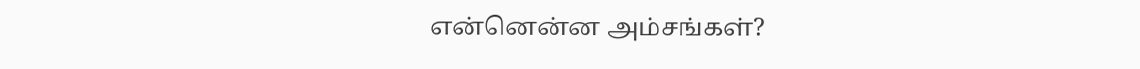என்னென்ன அம்சங்கள்?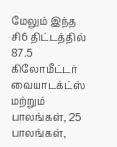மேலும் இந்த சி6 திட்டத்தில் 87.5 கிலோமீட்டர் வையாடக்ட்ஸ் மற்றும் பாலங்கள், 25 பாலங்கள்,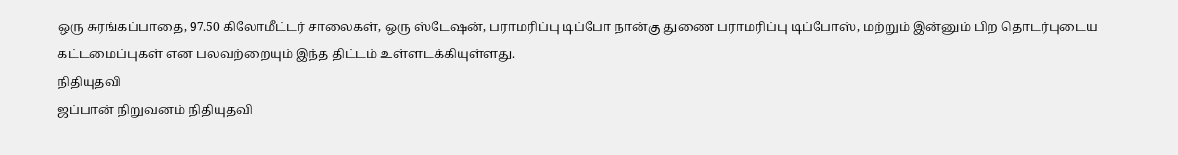ஒரு சுரங்கப்பாதை, 97.50 கிலோமீட்டர் சாலைகள், ஒரு ஸ்டேஷன், பராமரிப்பு டிப்போ நான்கு துணை பராமரிப்பு டிப்போஸ், மற்றும் இன்னும் பிற தொடர்புடைய கட்டமைப்புகள் என பலவற்றையும் இந்த திட்டம் உள்ளடக்கியுள்ளது.
நிதியுதவி
ஜப்பான் நிறுவனம் நிதியுதவி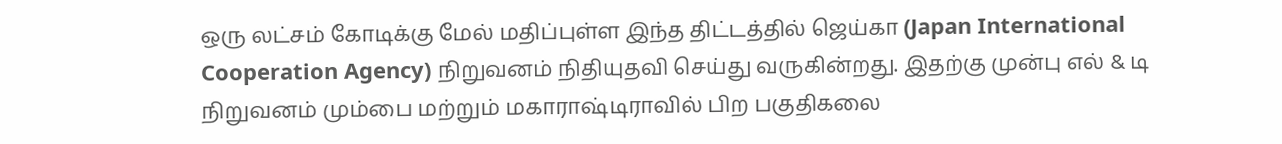ஒரு லட்சம் கோடிக்கு மேல் மதிப்புள்ள இந்த திட்டத்தில் ஜெய்கா (Japan International Cooperation Agency) நிறுவனம் நிதியுதவி செய்து வருகின்றது. இதற்கு முன்பு எல் & டி நிறுவனம் மும்பை மற்றும் மகாராஷ்டிராவில் பிற பகுதிகலை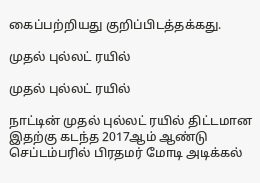கைப்பற்றியது குறிப்பிடத்தக்கது.

முதல் புல்லட் ரயில்

முதல் புல்லட் ரயில்

நாட்டின் முதல் புல்லட் ரயில் திட்டமான இதற்கு கடந்த 2017ஆம் ஆண்டு செப்டம்பரில் பிரதமர் மோடி அடிக்கல்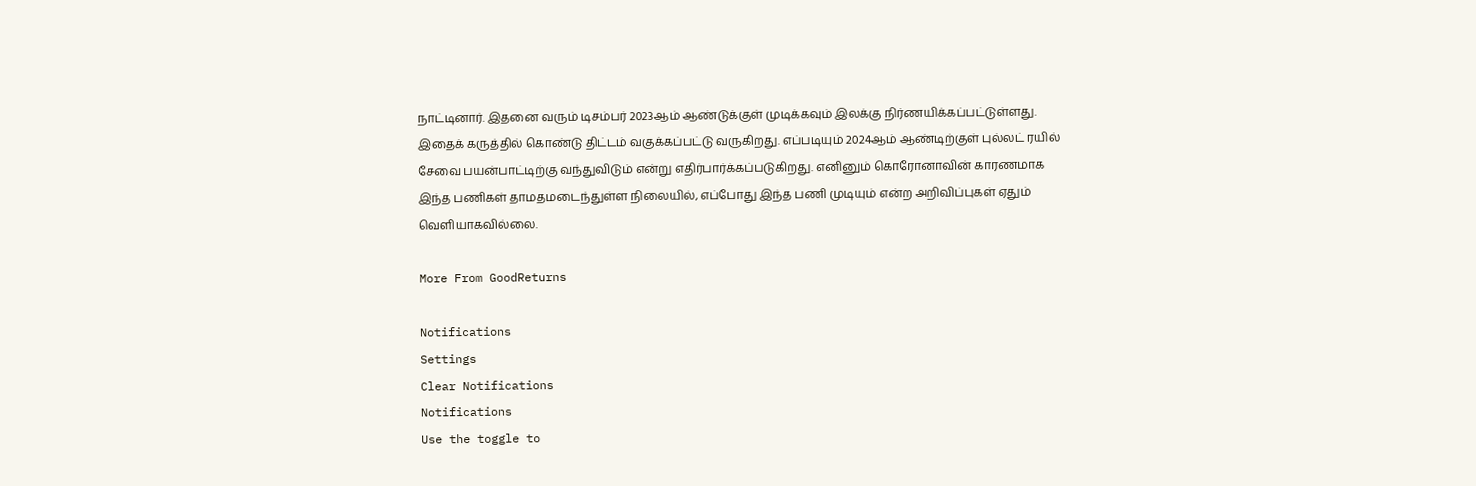நாட்டினார். இதனை வரும் டிசம்பர் 2023ஆம் ஆண்டுக்குள் முடிக்கவும் இலக்கு நிர்ணயிக்கப்பட்டுள்ளது. இதைக் கருத்தில் கொண்டு திட்டம் வகுக்கப்பட்டு வருகிறது. எப்படியும் 2024ஆம் ஆண்டிற்குள் புல்லட் ரயில் சேவை பயன்பாட்டிற்கு வந்துவிடும் என்று எதிர்பார்க்கப்படுகிறது. எனினும் கொரோனாவின் காரணமாக இந்த பணிகள் தாமதமடைந்துள்ள நிலையில், எப்போது இந்த பணி முடியும் என்ற அறிவிப்புகள் ஏதும் வெளியாகவில்லை.

More From GoodReturns

Notifications
Settings
Clear Notifications
Notifications
Use the toggle to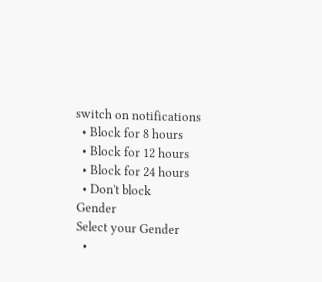switch on notifications
  • Block for 8 hours
  • Block for 12 hours
  • Block for 24 hours
  • Don't block
Gender
Select your Gender
  •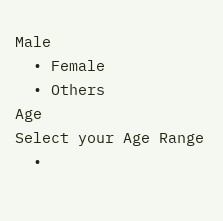Male
  • Female
  • Others
Age
Select your Age Range
  •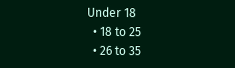Under 18
  • 18 to 25
  • 26 to 35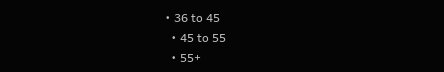• 36 to 45
  • 45 to 55
  • 55+